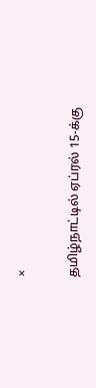×

தமிழ்நாட்டில் ஏப்ரல் 15-க்கு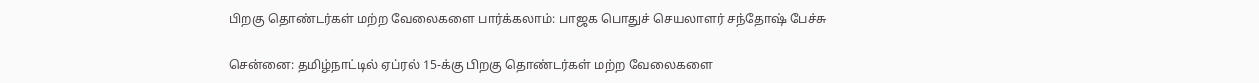பிறகு தொண்டர்கள் மற்ற வேலைகளை பார்க்கலாம்: பாஜக பொதுச் செயலாளர் சந்தோஷ் பேச்சு

சென்னை: தமிழ்நாட்டில் ஏப்ரல் 15-க்கு பிறகு தொண்டர்கள் மற்ற வேலைகளை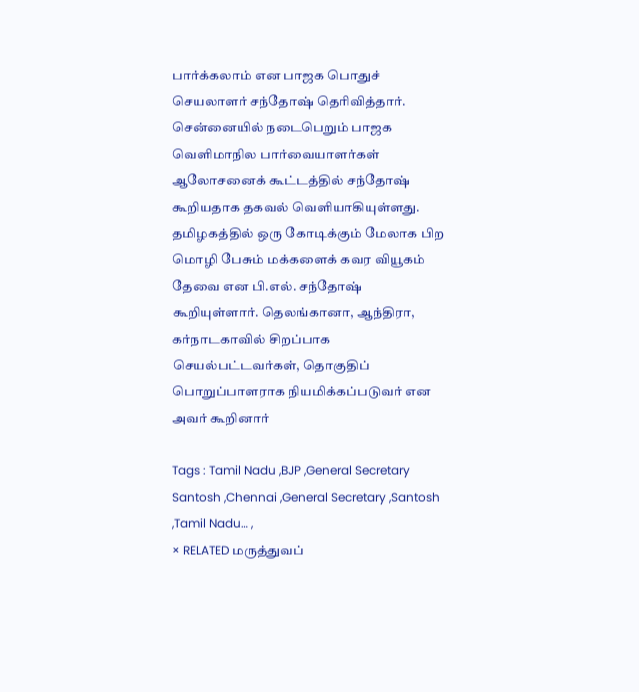பார்க்கலாம் என பாஜக பொதுச் செயலாளர் சந்தோஷ் தெரிவித்தார். சென்னையில் நடைபெறும் பாஜக வெளிமாநில பார்வையாளர்கள் ஆலோசனைக் கூட்டத்தில் சந்தோஷ் கூறியதாக தகவல் வெளியாகியுள்ளது. தமிழகத்தில் ஒரு கோடிக்கும் மேலாக பிற மொழி பேசும் மக்களைக் கவர வியூகம் தேவை என பி.எல். சந்தோஷ் கூறியுள்ளார். தெலங்கானா, ஆந்திரா, கர்நாடகாவில் சிறப்பாக செயல்பட்டவர்கள், தொகுதிப் பொறுப்பாளராக நியமிக்கப்படுவர் என அவர் கூறினார்

Tags : Tamil Nadu ,BJP ,General Secretary Santosh ,Chennai ,General Secretary ,Santosh ,Tamil Nadu… ,
× RELATED மருத்துவப்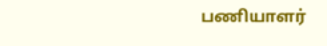பணியாளர்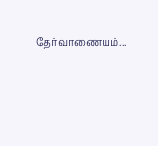தேர்வாணையம்...